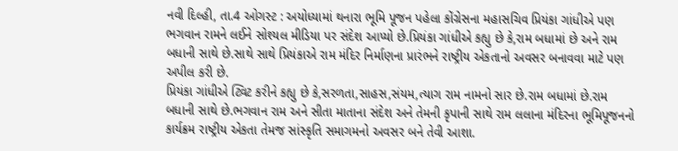નવી દિલ્હી, તા.4 ઓગસ્ટ : અયોધ્યામાં થનારા ભૂમિ પૂજન પહેલા કોંગ્રેસના મહાસચિવ પ્રિયંકા ગાંધીએ પણ ભગવાન રામને લઈને સોશ્યલ મીડિયા પર સંદેશ આપ્યો છે.પ્રિયંકા ગાંધીએ કહ્યુ છે કે,રામ બધામાં છે અને રામ બધાની સાથે છે.સાથે સાથે પ્રિયંકાએ રામ મંદિર નિર્માણના પ્રારંભને રાષ્ટ્રીય એકતાનો અવસર બનાવવા માટે પણ અપીલ કરી છે.
પ્રિયંકા ગાંધીએ ટ્વિટ કરીને કહ્યુ છે કે,સરળતા,સાહસ,સંયમ,ત્યાગ રામ નામનો સાર છે.રામ બધામાં છે.રામ બધાની સાથે છે.ભગવાન રામ અને સીતા માતાના સંદેશ અને તેમની કૃપાની સાથે રામ લલાના મંદિરના ભૂમિપૂજનનો કાર્યક્રમ રાષ્ટ્રીય એકતા તેમજ સાંસ્કૃતિ સમાગમનો અવસર બને તેવી આશા.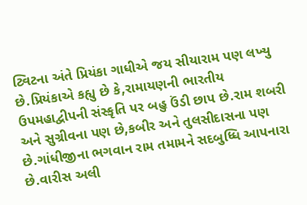ટ્વિટના અંતે પ્રિયંકા ગાધીએ જય સીયારામ પણ લખ્યુ છે.પ્રિયંકાએ કહ્યુ છે કે,રામાયણની ભારતીય ઉપમહાદ્વીપની સંસ્કૃતિ પર બહુ ઉંડી છાપ છે.રામ શબરી અને સુગ્રીવના પણ છે,કબીર અને તુલસીદાસના પણ છે.ગાંધીજીના ભગવાન રામ તમામને સદબુધ્ધિ આપનારા છે.વારીસ અલી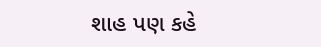શાહ પણ કહે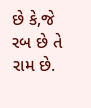છે કે,જે રબ છે તે રામ છે.